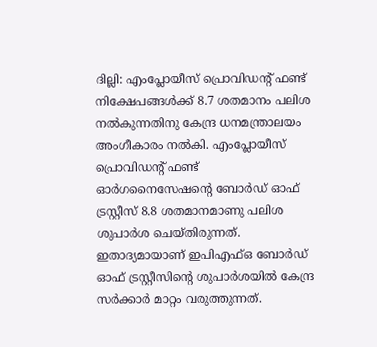ദില്ലി: എംപ്ലോയീസ് പ്രൊവിഡന്റ് ഫണ്ട് നിക്ഷേപങ്ങള്‍ക്ക് 8.7 ശതമാനം പലിശ നല്‍കുന്നതിനു കേന്ദ്ര ധനമന്ത്രാലയം അംഗീകാരം നല്‍കി. എംപ്ലോയീസ് പ്രൊവിഡന്റ് ഫണ്ട് ഓര്‍ഗനൈസേഷന്റെ ബോര്‍ഡ് ഓഫ് ട്രസ്റ്റീസ് 8.8 ശതമാനമാണു പലിശ ശുപാര്‍ശ ചെയ്തിരുന്നത്. ഇതാദ്യമായാണ് ഇപിഎഫ്ഒ ബോര്‍ഡ് ഓഫ് ട്രസ്റ്റീസിന്റെ ശുപാര്‍ശയില്‍ കേന്ദ്ര സര്‍ക്കാര്‍ മാറ്റം വരുത്തുന്നത്.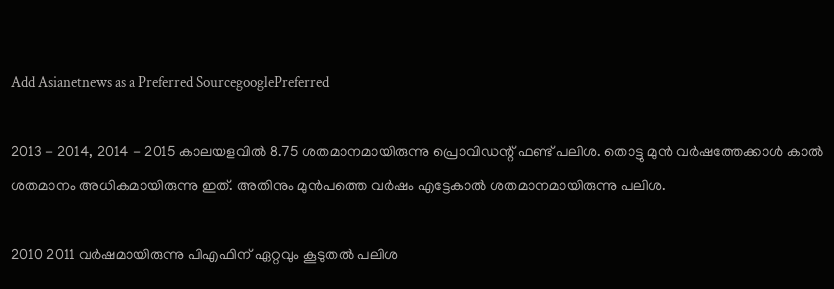Add Asianetnews as a Preferred SourcegooglePreferred

2013 - 2014, 2014 - 2015 കാലയളവില്‍ 8.75 ശതമാനമായിരുന്നു പ്രൊവിഡന്റ് ഫണ്ട് പലിശ. തൊട്ടു മുന്‍ വര്‍ഷത്തേക്കാള്‍ കാല്‍ ശതമാനം അധികമായിരുന്നു ഇത്. അതിനും മുന്‍പത്തെ വര്‍ഷം എട്ടേകാല്‍ ശതമാനമായിരുന്നു പലിശ.

2010 2011 വര്‍ഷമായിരുന്നു പിഎഫിന് ഏറ്റവും കൂടുതല്‍ പലിശ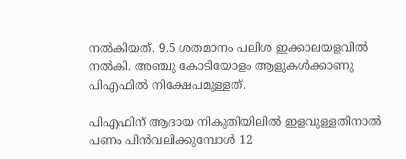നല്‍കിയത്. 9.5 ശതമാനം പലിശ ഇക്കാലയളവില്‍ നല്‍കി. അഞ്ചു കോടിയോളം ആളുകള്‍ക്കാണു പിഎഫില്‍ നിക്ഷേപമുള്ളത്.

പിഎഫിന് ആദായ നികുതിയിലില്‍ ഇളവുള്ളതിനാല്‍ പണം പിന്‍വലിക്കുമ്പോള്‍ 12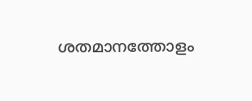ശതമാനത്തോളം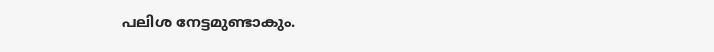പലിശ നേട്ടമുണ്ടാകും.